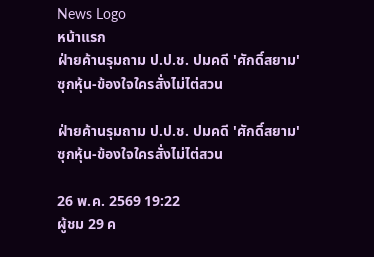News Logo
หน้าแรก
ฝ่ายค้านรุมถาม ป.ป.ช. ปมคดี 'ศักดิ์สยาม'ซุกหุ้น-ข้องใจใครสั่งไม่ไต่สวน

ฝ่ายค้านรุมถาม ป.ป.ช. ปมคดี 'ศักดิ์สยาม'ซุกหุ้น-ข้องใจใครสั่งไม่ไต่สวน

26 พ.ค. 2569 19:22
ผู้ชม 29 ค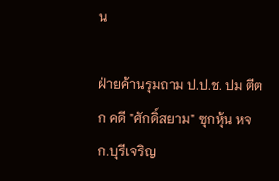น

ฝ่ายค้านรุมถาม ป.ป.ช. ปม ตีตก คดี "ศักดิ์สยาม" ซุกหุ้น หจก.บุรีเจริญ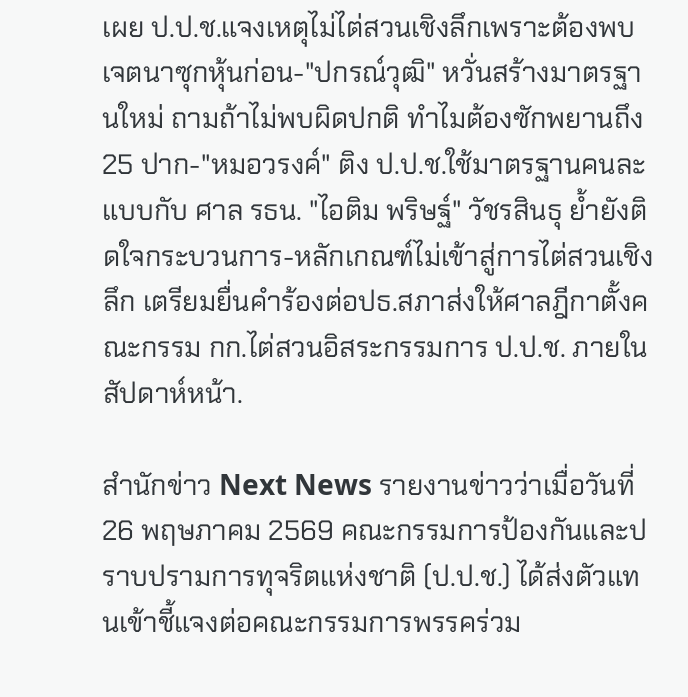เผย ป.ป.ช.แจงเหตุไม่ไต่สวนเชิงลึกเพราะต้องพบเจตนาซุกหุ้นก่อน-"ปกรณ์วุฒิ" หวั่นสร้างมาตรฐานใหม่ ถามถ้าไม่พบผิดปกติ ทำไมต้องซักพยานถึง 25 ปาก-"หมอวรงค์" ติง ป.ป.ช.ใช้มาตรฐานคนละแบบกับ ศาล รธน. "ไอติม พริษฐ์" วัชรสินธุ ย้ำยังติดใจกระบวนการ-หลักเกณฑ์ไม่เข้าสู่การไต่สวนเชิงลึก เตรียมยื่นคำร้องต่อปธ.สภาส่งให้ศาลฎีกาตั้งคณะกรรม กก.ไต่สวนอิสระกรรมการ ป.ป.ช. ภายในสัปดาห์หน้า.

สำนักข่าว Next News รายงานข่าวว่าเมื่อวันที่ 26 พฤษภาคม 2569 คณะกรรมการป้องกันและปราบปรามการทุจริตแห่งชาติ (ป.ป.ช.) ได้ส่งตัวแทนเข้าชี้แจงต่อคณะกรรมการพรรคร่วม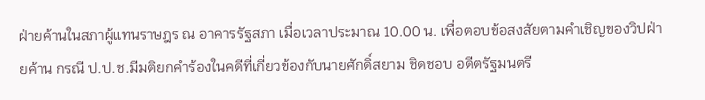ฝ่ายค้านในสภาผู้แทนราษฎร ณ อาคารรัฐสภา เมื่อเวลาประมาณ 10.00 น. เพื่อตอบข้อสงสัยตามคำเชิญของวิปฝ่ายค้าน กรณี ป.ป.ช.มีมติยกคำร้องในคดีที่เกี่ยวข้องกับนายศักดิ์สยาม ชิดชอบ อดีตรัฐมนตรี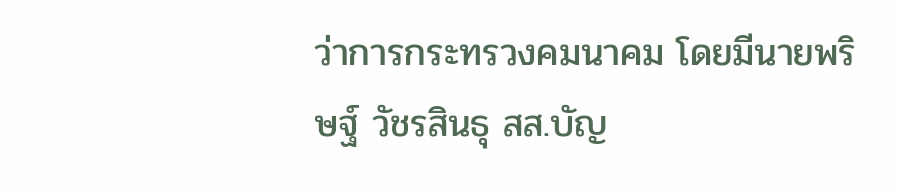ว่าการกระทรวงคมนาคม โดยมีนายพริษฐ์ วัชรสินธุ สส.บัญ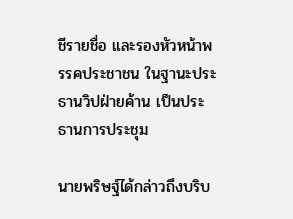ชีรายชื่อ และรองหัวหน้าพรรคประชาชน ในฐานะประธานวิปฝ่ายค้าน เป็นประธานการประชุม

นายพริษฐ์ได้กล่าวถึงบริบ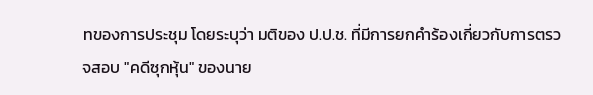ทของการประชุม โดยระบุว่า มติของ ป.ป.ช. ที่มีการยกคำร้องเกี่ยวกับการตรวจสอบ "คดีซุกหุ้น" ของนาย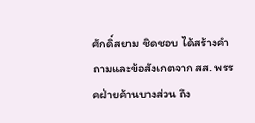ศักดิ์สยาม ชิดชอบ ได้สร้างคำถามและข้อสังเกตจาก สส. พรรคฝ่ายค้านบางส่วน ถึง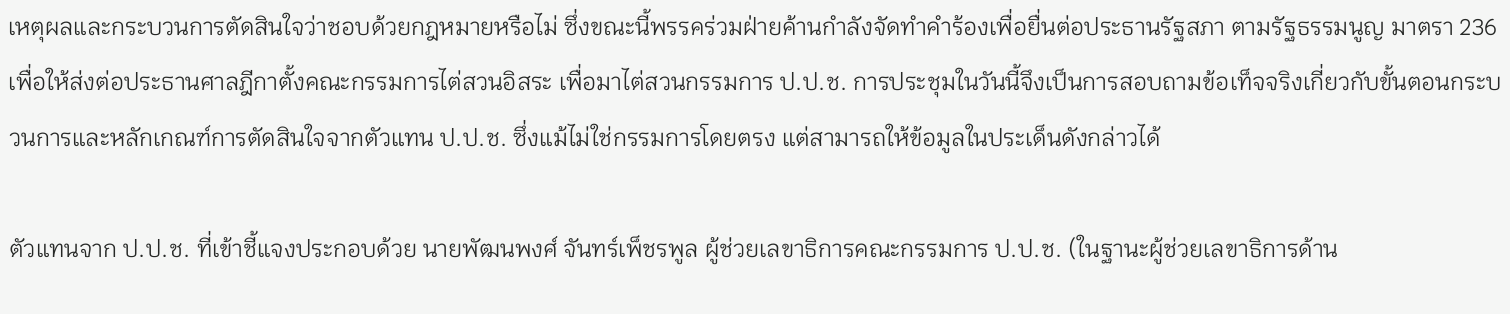เหตุผลและกระบวนการตัดสินใจว่าชอบด้วยกฎหมายหรือไม่ ซึ่งขณะนี้พรรคร่วมฝ่ายค้านกำลังจัดทำคำร้องเพื่อยื่นต่อประธานรัฐสภา ตามรัฐธรรมนูญ มาตรา 236 เพื่อให้ส่งต่อประธานศาลฎีกาตั้งคณะกรรมการไต่สวนอิสระ เพื่อมาไต่สวนกรรมการ ป.ป.ช. การประชุมในวันนี้จึงเป็นการสอบถามข้อเท็จจริงเกี่ยวกับขั้นตอนกระบวนการและหลักเกณฑ์การตัดสินใจจากตัวแทน ป.ป.ช. ซึ่งแม้ไม่ใช่กรรมการโดยตรง แต่สามารถให้ข้อมูลในประเด็นดังกล่าวได้

ตัวแทนจาก ป.ป.ช. ที่เข้าชี้แจงประกอบด้วย นายพัฒนพงศ์ จันทร์เพ็ชรพูล ผู้ช่วยเลขาธิการคณะกรรมการ ป.ป.ช. (ในฐานะผู้ช่วยเลขาธิการด้าน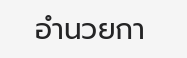อำนวยกา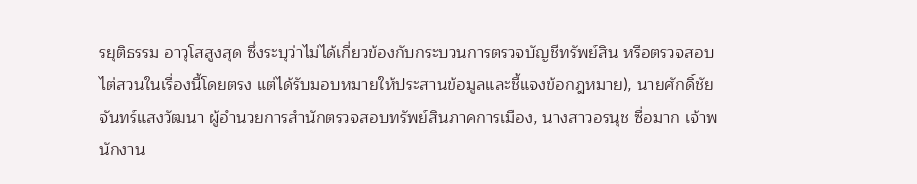รยุติธรรม อาวุโสสูงสุด ซึ่งระบุว่าไม่ได้เกี่ยวข้องกับกระบวนการตรวจบัญชีทรัพย์สิน หรือตรวจสอบไต่สวนในเรื่องนี้โดยตรง แต่ได้รับมอบหมายให้ประสานข้อมูลและชี้แจงข้อกฎหมาย), นายศักดิ์ชัย จันทร์แสงวัฒนา ผู้อำนวยการสำนักตรวจสอบทรัพย์สินภาคการเมือง, นางสาวอรนุช ซื่อมาก เจ้าพนักงาน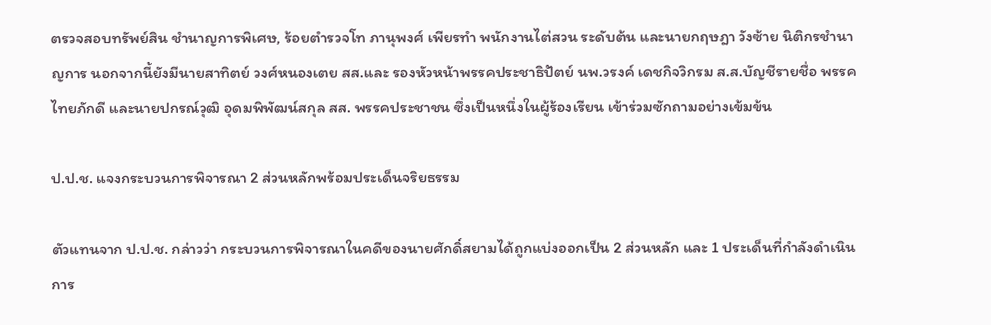ตรวจสอบทรัพย์สิน ชำนาญการพิเศษ, ร้อยตำรวจโท ภานุพงศ์ เพียรทำ พนักงานไต่สวน ระดับต้น และนายกฤษฎา วังซ้าย นิติกรชำนาญการ นอกจากนี้ยังมีนายสาทิตย์ วงศ์หนองเตย สส.และ รองหัวหน้าพรรคประชาธิปัตย์ นพ.วรงค์ เดชกิจวิกรม ส.ส.บัญชีรายชื่อ พรรคไทยภักดี และนายปกรณ์วุฒิ อุดมพิพัฒน์สกุล สส. พรรคประชาชน ซึ่งเป็นหนึ่งในผู้ร้องเรียน เข้าร่วมซักถามอย่างเข้มข้น

ป.ป.ช. แจงกระบวนการพิจารณา 2 ส่วนหลักพร้อมประเด็นจริยธรรม

ตัวแทนจาก ป.ป.ช. กล่าวว่า กระบวนการพิจารณาในคดีของนายศักดิ์สยามได้ถูกแบ่งออกเป็น 2 ส่วนหลัก และ 1 ประเด็นที่กำลังดำเนินการ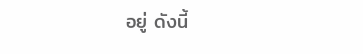อยู่ ดังนี้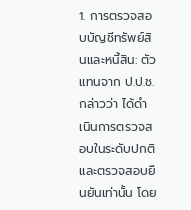1. การตรวจสอบบัญชีทรัพย์สินและหนี้สิน: ตัวแทนจาก ป.ป.ช. กล่าวว่า ได้ดำเนินการตรวจสอบในระดับปกติและตรวจสอบยืนยันเท่านั้น โดย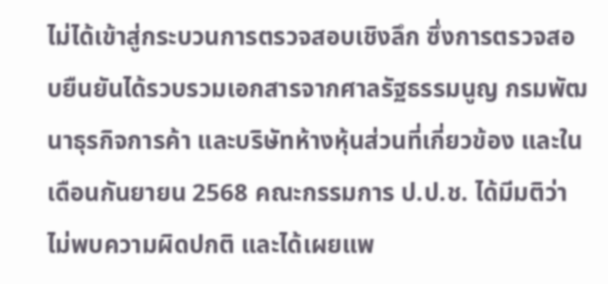ไม่ได้เข้าสู่กระบวนการตรวจสอบเชิงลึก ซึ่งการตรวจสอบยืนยันได้รวบรวมเอกสารจากศาลรัฐธรรมนูญ กรมพัฒนาธุรกิจการค้า และบริษัทห้างหุ้นส่วนที่เกี่ยวข้อง และในเดือนกันยายน 2568 คณะกรรมการ ป.ป.ช. ได้มีมติว่าไม่พบความผิดปกติ และได้เผยแพ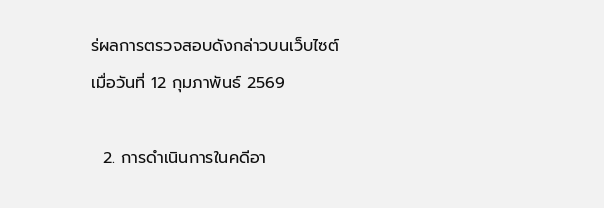ร่ผลการตรวจสอบดังกล่าวบนเว็บไซต์เมื่อวันที่ 12 กุมภาพันธ์ 2569

  2. การดำเนินการในคดีอา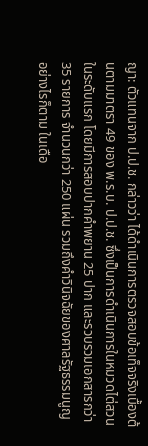ญา: ตัวแทนจาก ป.ป.ช. กล่าวว่า ได้ดำเนินการตรวจสอบข้อเท็จจริงเบื้องต้นตามมาตรา 49 ของ พ.ร.บ. ป.ป.ช. ซึ่งเป็นการดำเนินการในหมวดไต่สวนในระดับแรก โดยมีการสอบปากคำพยาน 25 ปาก และรวบรวมเอกสารกว่า 35 รายการ จำนวนกว่า 250 แผ่น รวมถึงคำวินิจฉัยของศาลรัฐธรรมนูญ อย่างไรก็ตาม ในเดือ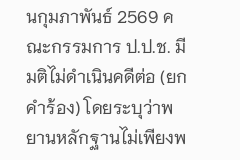นกุมภาพันธ์ 2569 คณะกรรมการ ป.ป.ช. มีมติไม่ดำเนินคดีต่อ (ยกคำร้อง) โดยระบุว่าพยานหลักฐานไม่เพียงพ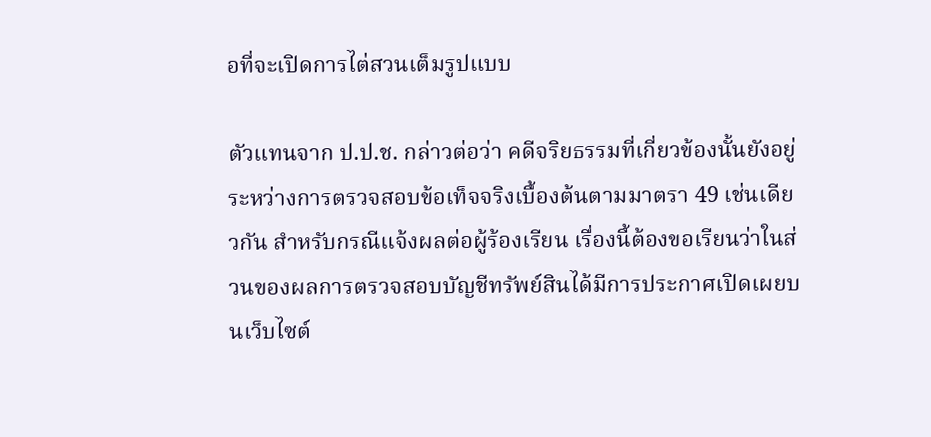อที่จะเปิดการไต่สวนเต็มรูปแบบ

ตัวแทนจาก ป.ป.ช. กล่าวต่อว่า คดีจริยธรรมที่เกี่ยวข้องนั้นยังอยู่ระหว่างการตรวจสอบข้อเท็จจริงเบื้องต้นตามมาตรา 49 เช่นเดียวกัน สำหรับกรณีแจ้งผลต่อผู้ร้องเรียน เรื่องนี้ต้องขอเรียนว่าในส่วนของผลการตรวจสอบบัญชีทรัพย์สินได้มีการประกาศเปิดเผยบนเว็บไซต์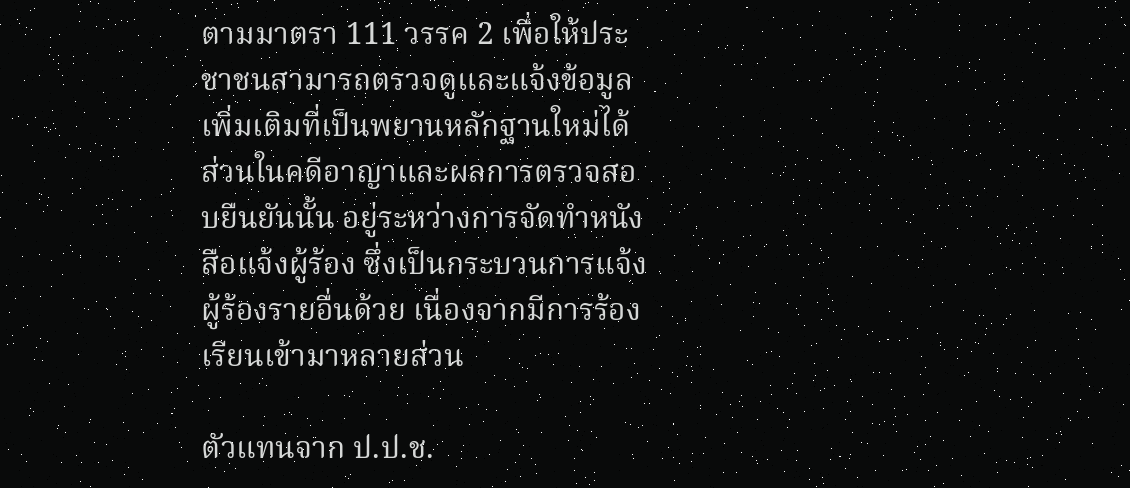ตามมาตรา 111 วรรค 2 เพื่อให้ประชาชนสามารถตรวจดูและแจ้งข้อมูลเพิ่มเติมที่เป็นพยานหลักฐานใหม่ได้ ส่วนในคดีอาญาและผลการตรวจสอบยืนยันนั้น อยู่ระหว่างการจัดทำหนังสือแจ้งผู้ร้อง ซึ่งเป็นกระบวนการแจ้งผู้ร้องรายอื่นด้วย เนื่องจากมีการร้องเรียนเข้ามาหลายส่วน

ตัวแทนจาก ป.ป.ช.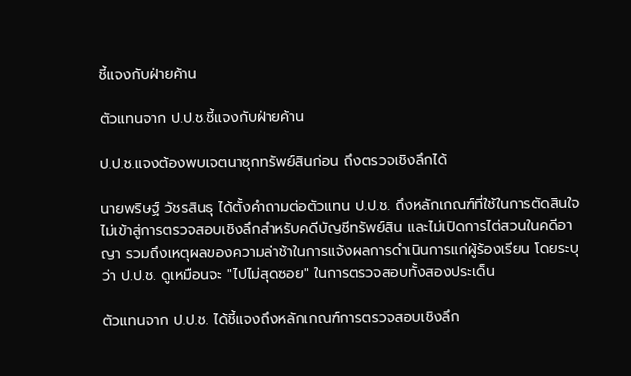ชี้แจงกับฝ่ายค้าน

ตัวแทนจาก ป.ป.ช.ชี้แจงกับฝ่ายค้าน

ป.ป.ช.แจงต้องพบเจตนาซุกทรัพย์สินก่อน ถึงตรวจเชิงลึกได้

นายพริษฐ์ วัชรสินธุ ได้ตั้งคำถามต่อตัวแทน ป.ป.ช. ถึงหลักเกณฑ์ที่ใช้ในการตัดสินใจไม่เข้าสู่การตรวจสอบเชิงลึกสำหรับคดีบัญชีทรัพย์สิน และไม่เปิดการไต่สวนในคดีอาญา รวมถึงเหตุผลของความล่าช้าในการแจ้งผลการดำเนินการแก่ผู้ร้องเรียน โดยระบุว่า ป.ป.ช. ดูเหมือนจะ "ไปไม่สุดซอย" ในการตรวจสอบทั้งสองประเด็น

ตัวแทนจาก ป.ป.ช. ได้ชี้แจงถึงหลักเกณฑ์การตรวจสอบเชิงลึก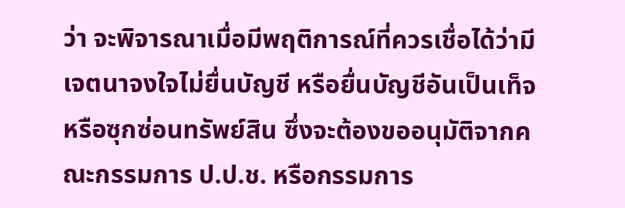ว่า จะพิจารณาเมื่อมีพฤติการณ์ที่ควรเชื่อได้ว่ามีเจตนาจงใจไม่ยื่นบัญชี หรือยื่นบัญชีอันเป็นเท็จ หรือซุกซ่อนทรัพย์สิน ซึ่งจะต้องขออนุมัติจากคณะกรรมการ ป.ป.ช. หรือกรรมการ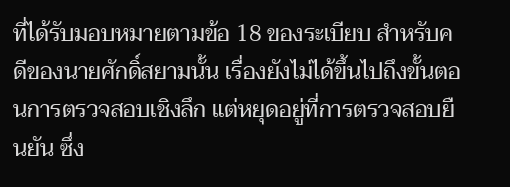ที่ได้รับมอบหมายตามข้อ 18 ของระเบียบ สำหรับคดีของนายศักดิ์สยามนั้น เรื่องยังไม่ได้ขึ้นไปถึงขั้นตอนการตรวจสอบเชิงลึก แต่หยุดอยู่ที่การตรวจสอบยืนยัน ซึ่ง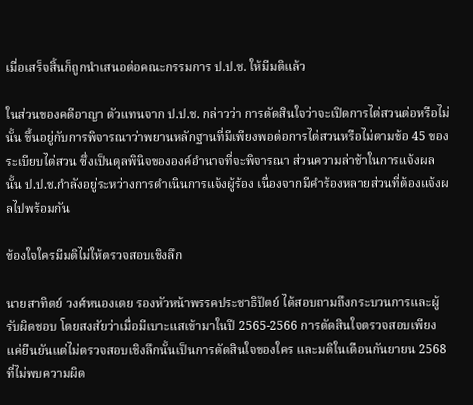เมื่อเสร็จสิ้นก็ถูกนำเสนอต่อคณะกรรมการ ป.ป.ช. ให้มีมติแล้ว

ในส่วนของคดีอาญา ตัวแทนจาก ป.ป.ช. กล่าวว่า การตัดสินใจว่าจะเปิดการไต่สวนต่อหรือไม่นั้น ขึ้นอยู่กับการพิจารณาว่าพยานหลักฐานที่มีเพียงพอต่อการไต่สวนหรือไม่ตามข้อ 45 ของระเบียบไต่สวน ซึ่งเป็นดุลพินิจขององค์อำนาจที่จะพิจารณา ส่วนความล่าช้าในการแจ้งผลนั้น ป.ป.ช.กำลังอยู่ระหว่างการดำเนินการแจ้งผู้ร้อง เนื่องจากมีคำร้องหลายส่วนที่ต้องแจ้งผลไปพร้อมกัน

ข้องใจใครมีมติไม่ให้ตรวจสอบเชิงลึก

นายสาทิตย์ วงศ์หนองเตย รองหัวหน้าพรรคประชาธิปัตย์ ได้สอบถามถึงกระบวนการและผู้รับผิดชอบ โดยสงสัยว่าเมื่อมีเบาะแสเข้ามาในปี 2565-2566 การตัดสินใจตรวจสอบเพียงแค่ยืนยันแต่ไม่ตรวจสอบเชิงลึกนั้นเป็นการตัดสินใจของใคร และมติในเดือนกันยายน 2568 ที่ไม่พบความผิด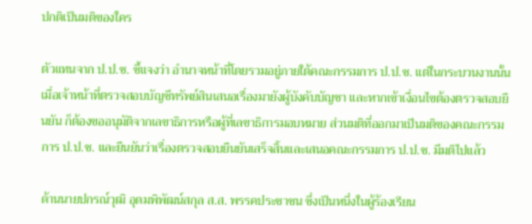ปกติเป็นมติของใคร

ตัวแทนจาก ป.ป.ช. ชี้แจงว่า อำนาจหน้าที่โดยรวมอยู่ภายใต้คณะกรรมการ ป.ป.ช. แต่ในกระบวนงานนั้น เมื่อเจ้าหน้าที่ตรวจสอบบัญชีทรัพย์สินเสนอเรื่องมายังผู้บังคับบัญชา และหากเข้าเงื่อนไขต้องตรวจสอบยืนยัน ก็ต้องขออนุมัติจากเลขาธิการหรือผู้ที่เลขาธิการมอบหมาย ส่วนมติที่ออกมาเป็นมติของคณะกรรมการ ป.ป.ช. และยืนยันว่าเรื่องตรวจสอบยืนยันเสร็จสิ้นและเสนอคณะกรรมการ ป.ป.ช. มีมติไปแล้ว

ด้านนายปกรณ์วุฒิ อุดมพิพัฒน์สกุล ส.ส. พรรคประชาชน ซึ่งเป็นหนึ่งในผู้ร้องเรียน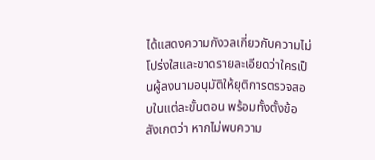ได้แสดงความกังวลเกี่ยวกับความไม่โปร่งใสและขาดรายละเอียดว่าใครเป็นผู้ลงนามอนุมัติให้ยุติการตรวจสอบในแต่ละขั้นตอน พร้อมทั้งตั้งข้อสังเกตว่า หากไม่พบความ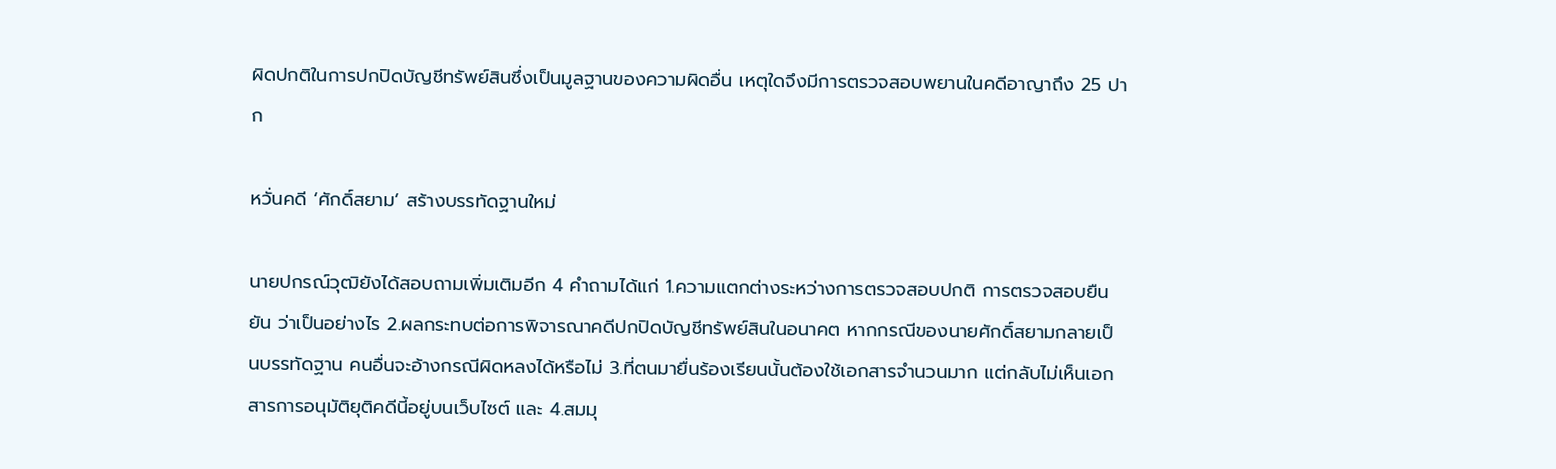ผิดปกติในการปกปิดบัญชีทรัพย์สินซึ่งเป็นมูลฐานของความผิดอื่น เหตุใดจึงมีการตรวจสอบพยานในคดีอาญาถึง 25 ปาก

หวั่นคดี ‘ศักดิ์สยาม’ สร้างบรรทัดฐานใหม่

นายปกรณ์วุฒิยังได้สอบถามเพิ่มเติมอีก 4 คำถามได้แก่ 1.ความแตกต่างระหว่างการตรวจสอบปกติ การตรวจสอบยืนยัน ว่าเป็นอย่างไร 2.ผลกระทบต่อการพิจารณาคดีปกปิดบัญชีทรัพย์สินในอนาคต หากกรณีของนายศักดิ์สยามกลายเป็นบรรทัดฐาน คนอื่นจะอ้างกรณีผิดหลงได้หรือไม่ 3.ที่ตนมายื่นร้องเรียนนั้นต้องใช้เอกสารจำนวนมาก แต่กลับไม่เห็นเอกสารการอนุมัติยุติคดีนี้อยู่บนเว็บไซต์ และ 4.สมมุ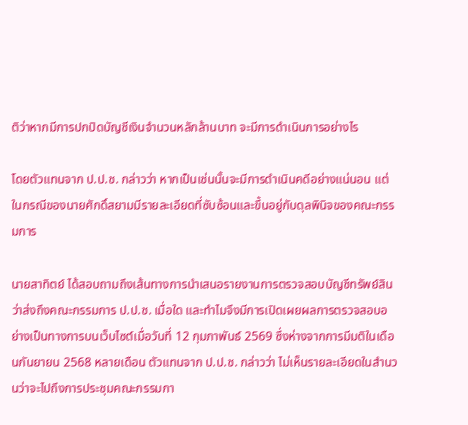ติว่าหากมีการปกปิดบัญชีเงินจำนวนหลักล้านบาท จะมีการดำเนินการอย่างไร

โดยตัวแทนจาก ป.ป.ช. กล่าวว่า หากเป็นเช่นนั้นจะมีการดำเนินคดีอย่างแน่นอน แต่ในกรณีของนายศักดิ์สยามมีรายละเอียดที่ซับซ้อนและขึ้นอยู่กับดุลพินิจของคณะกรรมการ

นายสาทิตย์ ได้สอบถามถึงเส้นทางการนำเสนอรายงานการตรวจสอบบัญชีทรัพย์สินว่าส่งถึงคณะกรรมการ ป.ป.ช. เมื่อใด และทำไมจึงมีการเปิดเผยผลการตรวจสอบอย่างเป็นทางการบนเว็บไซต์เมื่อวันที่ 12 กุมภาพันธ์ 2569 ซึ่งห่างจากการมีมติในเดือนกันยายน 2568 หลายเดือน ตัวแทนจาก ป.ป.ช. กล่าวว่า ไม่เห็นรายละเอียดในสำนวนว่าจะไปถึงการประชุมคณะกรรมกา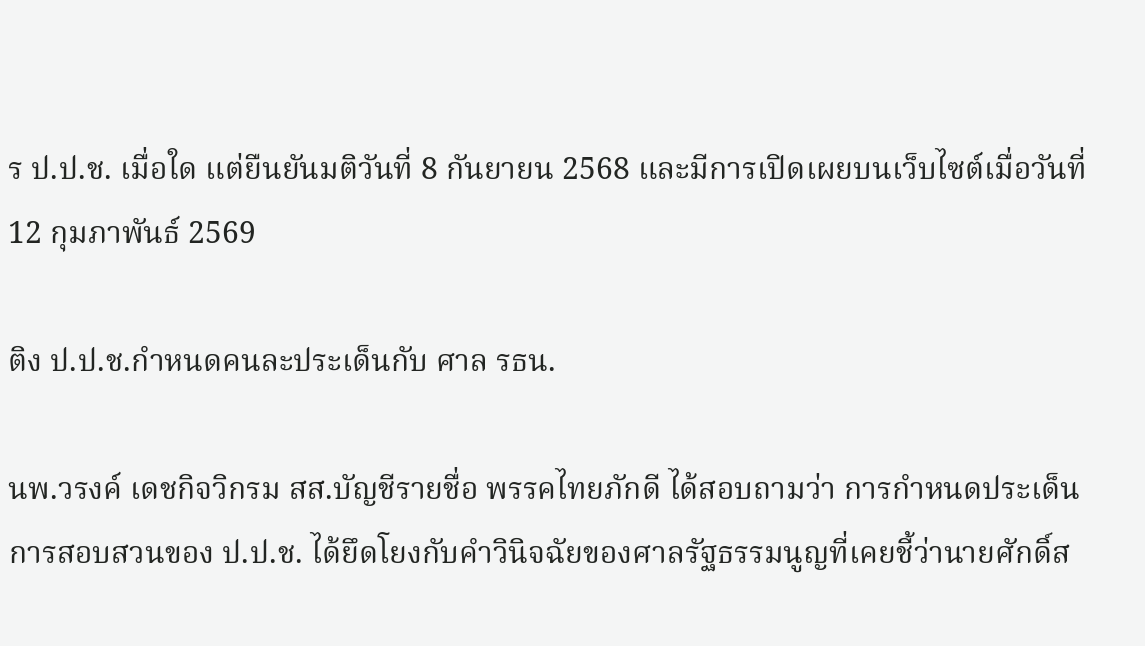ร ป.ป.ช. เมื่อใด แต่ยืนยันมติวันที่ 8 กันยายน 2568 และมีการเปิดเผยบนเว็บไซต์เมื่อวันที่ 12 กุมภาพันธ์ 2569

ติง ป.ป.ช.กำหนดคนละประเด็นกับ ศาล รธน.

นพ.วรงค์ เดชกิจวิกรม สส.บัญชีรายชื่อ พรรคไทยภักดี ได้สอบถามว่า การกำหนดประเด็นการสอบสวนของ ป.ป.ช. ได้ยึดโยงกับคำวินิจฉัยของศาลรัฐธรรมนูญที่เคยชี้ว่านายศักดิ์ส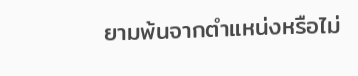ยามพ้นจากตำแหน่งหรือไม่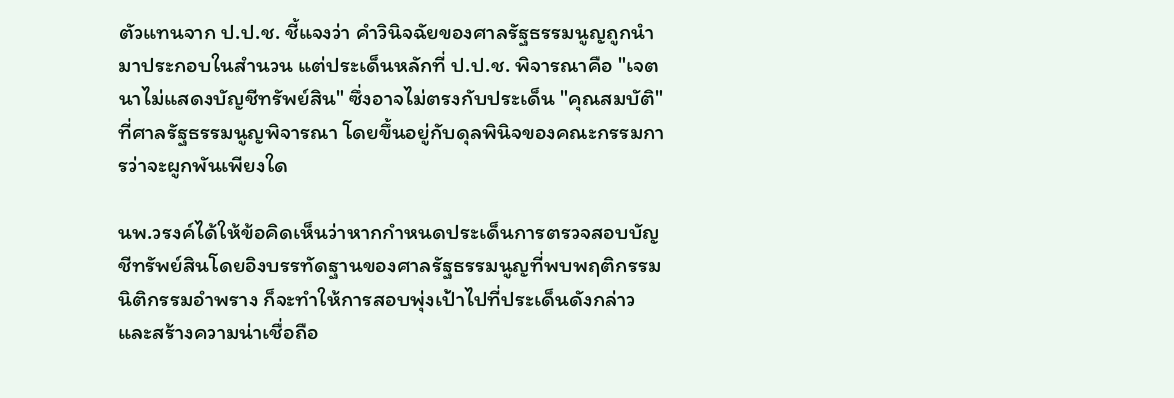ตัวแทนจาก ป.ป.ช. ชี้แจงว่า คำวินิจฉัยของศาลรัฐธรรมนูญถูกนำมาประกอบในสำนวน แต่ประเด็นหลักที่ ป.ป.ช. พิจารณาคือ "เจตนาไม่แสดงบัญชีทรัพย์สิน" ซึ่งอาจไม่ตรงกับประเด็น "คุณสมบัติ" ที่ศาลรัฐธรรมนูญพิจารณา โดยขึ้นอยู่กับดุลพินิจของคณะกรรมการว่าจะผูกพันเพียงใด

นพ.วรงค์ได้ให้ข้อคิดเห็นว่าหากกำหนดประเด็นการตรวจสอบบัญชีทรัพย์สินโดยอิงบรรทัดฐานของศาลรัฐธรรมนูญที่พบพฤติกรรมนิติกรรมอำพราง ก็จะทำให้การสอบพุ่งเป้าไปที่ประเด็นดังกล่าว และสร้างความน่าเชื่อถือ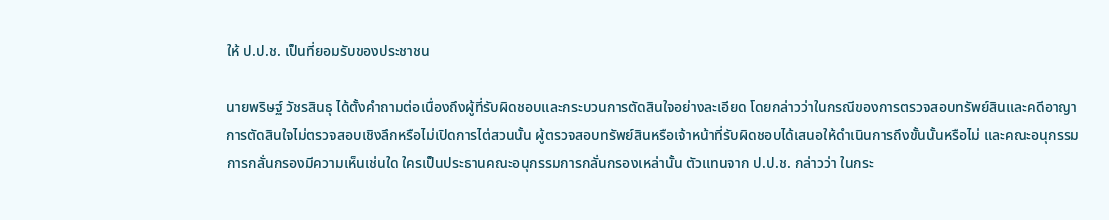ให้ ป.ป.ช. เป็นที่ยอมรับของประชาชน

นายพริษฐ์ วัชรสินธุ ได้ตั้งคำถามต่อเนื่องถึงผู้ที่รับผิดชอบและกระบวนการตัดสินใจอย่างละเอียด โดยกล่าวว่าในกรณีของการตรวจสอบทรัพย์สินและคดีอาญา การตัดสินใจไม่ตรวจสอบเชิงลึกหรือไม่เปิดการไต่สวนนั้น ผู้ตรวจสอบทรัพย์สินหรือเจ้าหน้าที่รับผิดชอบได้เสนอให้ดำเนินการถึงขั้นนั้นหรือไม่ และคณะอนุกรรมการกลั่นกรองมีความเห็นเช่นใด ใครเป็นประธานคณะอนุกรรมการกลั่นกรองเหล่านั้น ตัวแทนจาก ป.ป.ช. กล่าวว่า ในกระ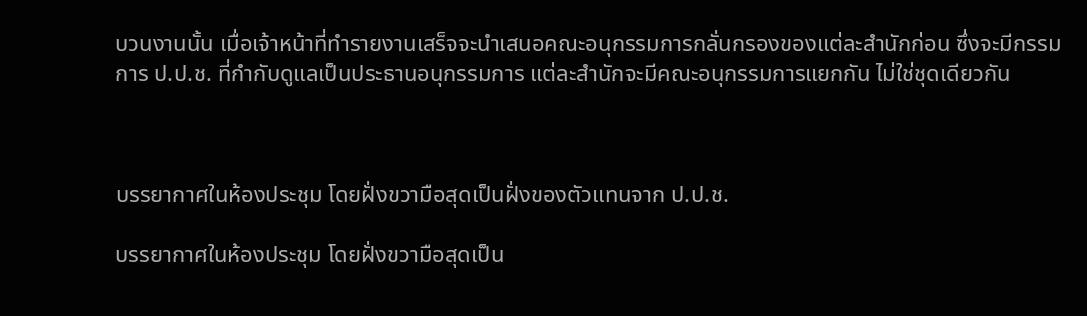บวนงานนั้น เมื่อเจ้าหน้าที่ทำรายงานเสร็จจะนำเสนอคณะอนุกรรมการกลั่นกรองของแต่ละสำนักก่อน ซึ่งจะมีกรรมการ ป.ป.ช. ที่กำกับดูแลเป็นประธานอนุกรรมการ แต่ละสำนักจะมีคณะอนุกรรมการแยกกัน ไม่ใช่ชุดเดียวกัน



บรรยากาศในห้องประชุม โดยฝั่งขวามือสุดเป็นฝั่งของตัวแทนจาก ป.ป.ช.

บรรยากาศในห้องประชุม โดยฝั่งขวามือสุดเป็น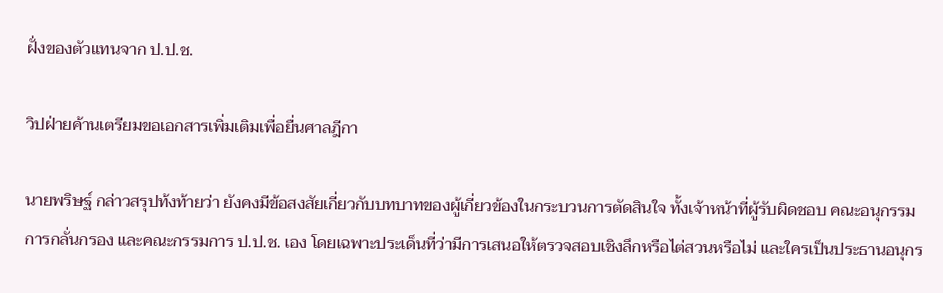ฝั่งของตัวแทนจาก ป.ป.ช.

วิปฝ่ายค้านเตรียมขอเอกสารเพิ่มเติมเพื่อยื่นศาลฎีกา

นายพริษฐ์ กล่าวสรุปท้งท้ายว่า ยังคงมีข้อสงสัยเกี่ยวกับบทบาทของผู้เกี่ยวข้องในกระบวนการตัดสินใจ ทั้งเจ้าหน้าที่ผู้รับผิดชอบ คณะอนุกรรมการกลั่นกรอง และคณะกรรมการ ป.ป.ช. เอง โดยเฉพาะประเด็นที่ว่ามีการเสนอให้ตรวจสอบเชิงลึกหรือไต่สวนหรือไม่ และใครเป็นประธานอนุกร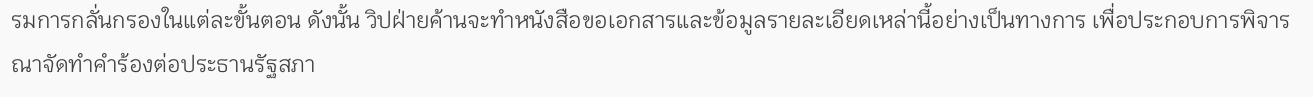รมการกลั่นกรองในแต่ละขั้นตอน ดังนั้น วิปฝ่ายค้านจะทำหนังสือขอเอกสารและข้อมูลรายละเอียดเหล่านี้อย่างเป็นทางการ เพื่อประกอบการพิจารณาจัดทำคำร้องต่อประธานรัฐสภา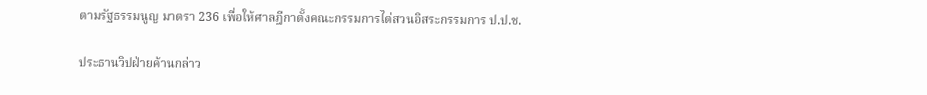ตามรัฐธรรมนูญ มาตรา 236 เพื่อให้ศาลฎีกาตั้งคณะกรรมการไต่สวนอิสระกรรมการ ป.ป.ช.

ประธานวิปฝ่ายค้านกล่าว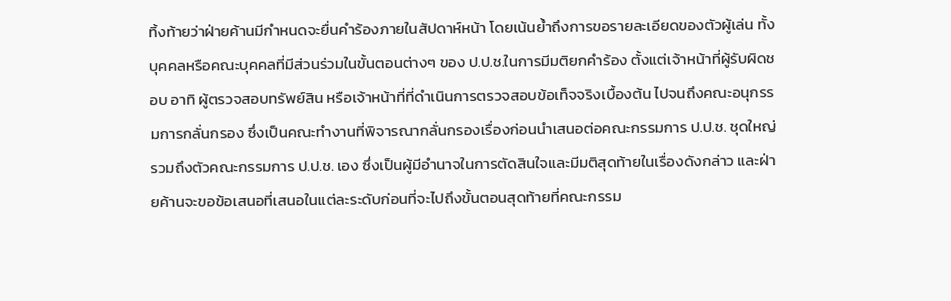ทิ้งท้ายว่าฝ่ายค้านมีกำหนดจะยื่นคำร้องภายในสัปดาห์หน้า โดยเน้นย้ำถึงการขอรายละเอียดของตัวผู้เล่น ทั้งบุคคลหรือคณะบุคคลที่มีส่วนร่วมในขั้นตอนต่างๆ ของ ป.ป.ช.ในการมีมติยกคำร้อง ตั้งแต่เจ้าหน้าที่ผู้รับผิดชอบ อาทิ ผู้ตรวจสอบทรัพย์สิน หรือเจ้าหน้าที่ที่ดำเนินการตรวจสอบข้อเท็จจริงเบื้องต้น ไปจนถึงคณะอนุกรรมการกลั่นกรอง ซึ่งเป็นคณะทำงานที่พิจารณากลั่นกรองเรื่องก่อนนำเสนอต่อคณะกรรมการ ป.ป.ช. ชุดใหญ่ รวมถึงตัวคณะกรรมการ ป.ป.ช. เอง ซึ่งเป็นผู้มีอำนาจในการตัดสินใจและมีมติสุดท้ายในเรื่องดังกล่าว และฝ่ายค้านจะขอข้อเสนอที่เสนอในแต่ละระดับก่อนที่จะไปถึงขั้นตอนสุดท้ายที่คณะกรรม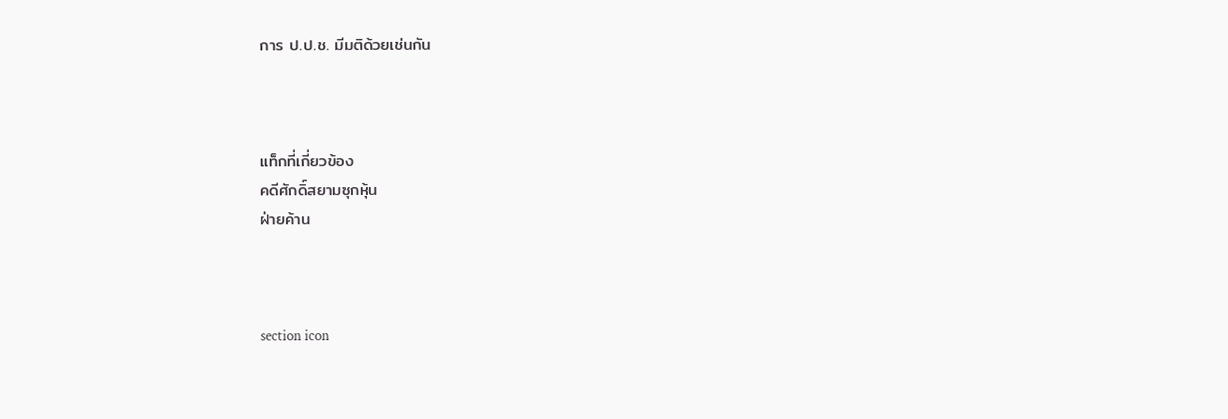การ ป.ป.ช. มีมติด้วยเช่นกัน



แท็กที่เกี่ยวข้อง
คดีศักดิ์สยามซุกหุ้น
ฝ่ายค้าน



section icon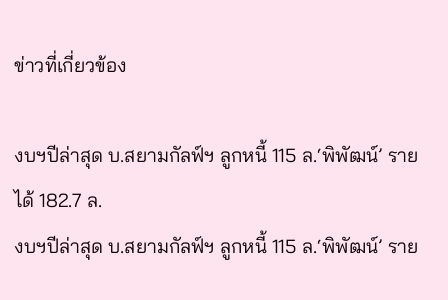ข่าวที่เกี่ยวข้อง

งบฯปีล่าสุด บ.สยามกัลฟ์ฯ ลูกหนี้ 115 ล.‘พิพัฒน์’ รายได้ 182.7 ล.
งบฯปีล่าสุด บ.สยามกัลฟ์ฯ ลูกหนี้ 115 ล.‘พิพัฒน์’ ราย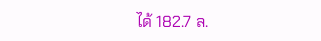ได้ 182.7 ล.